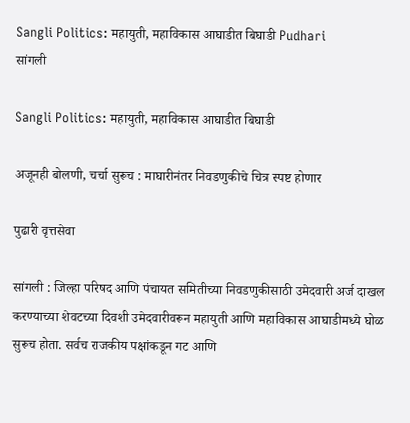Sangli Politics: महायुती, महाविकास आघाडीत बिघाडी Pudhari
सांगली

Sangli Politics: महायुती, महाविकास आघाडीत बिघाडी

अजूनही बोलणी, चर्चा सुरूच : माघारीनंतर निवडणुकीचे चित्र स्पष्ट होणार

पुढारी वृत्तसेवा

सांगली : जिल्हा परिषद आणि पंचायत समितीच्या निवडणुकीसाठी उमेदवारी अर्ज दाखल करण्याच्या शेवटच्या दिवशी उमेदवारीवरून महायुती आणि महाविकास आघाडीमध्ये घोळ सुरूच होता. सर्वच राजकीय पक्षांकडून गट आणि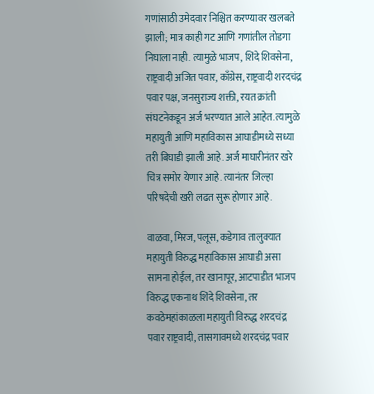गणांसाठी उमेदवार निश्चित करण्यावर खलबते झाली; मात्र काही गट आणि गणांतील तोडगा निघाला नाही. त्यामुळे भाजप, शिंदे शिवसेना, राष्ट्रवादी अजित पवार, काँग्रेस, राष्ट्रवादी शरदचंद्र पवार पक्ष, जनसुराज्य शक्ती, रयत क्रांती संघटनेकडून अर्ज भरण्यात आले आहेत. त्यामुळे महायुती आणि महाविकास आघाडीमध्ये सध्या तरी बिघाडी झाली आहे. अर्ज माघारीनंतर खरे चित्र समोर येणार आहे. त्यानंतर जिल्हा परिषदेची खरी लढत सुरू होणार आहे.

वाळवा, मिरज, पलूस, कडेगाव तालुक्यात महायुती विरुद्ध महाविकास आघाडी असा सामना होईल, तर खानापूर, आटपाडीत भाजप विरुद्ध एकनाथ शिंदे शिवसेना, तर कवठेमहांकाळला महायुती विरुद्ध शरदचंद्र पवार राष्ट्रवादी, तासगावमध्ये शरदचंद्र पवार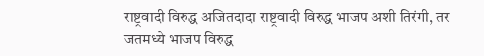राष्ट्रवादी विरुद्ध अजितदादा राष्ट्रवादी विरुद्ध भाजप अशी तिरंगी, तर जतमध्ये भाजप विरुद्ध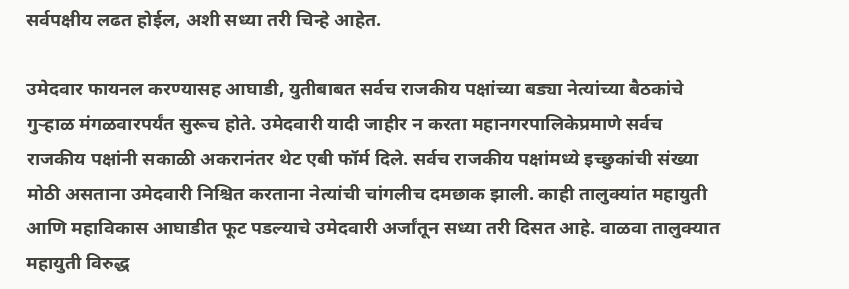सर्वपक्षीय लढत होईल, अशी सध्या तरी चिन्हे आहेत.

उमेदवार फायनल करण्यासह आघाडी, युतीबाबत सर्वच राजकीय पक्षांच्या बड्या नेत्यांच्या बैठकांचे गुऱ्हाळ मंगळवारपर्यंत सुरूच होते. उमेदवारी यादी जाहीर न करता महानगरपालिकेप्रमाणे सर्वच राजकीय पक्षांनी सकाळी अकरानंतर थेट एबी फॉर्म दिले. सर्वच राजकीय पक्षांमध्ये इच्छुकांची संख्या मोठी असताना उमेदवारी निश्चित करताना नेत्यांची चांगलीच दमछाक झाली. काही तालुक्यांत महायुती आणि महाविकास आघाडीत फूट पडल्याचे उमेदवारी अर्जांतून सध्या तरी दिसत आहे. वाळवा तालुक्यात महायुती विरुद्ध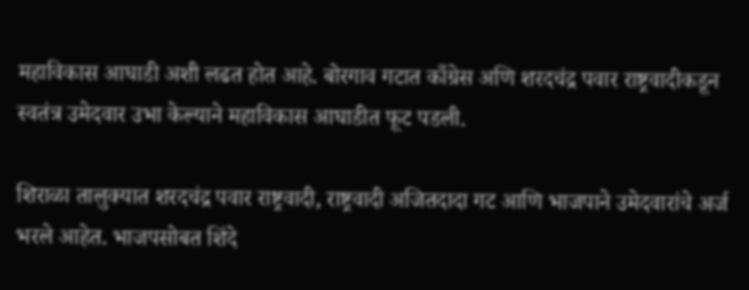महाविकास आघाडी अशी लढत होत आहे. बोरगाव गटात काँग्रेस अणि शरदचंद्र पवार राष्ट्रवादीकडून स्वतंत्र उमेदवार उभा केल्याने महाविकास आघाडीत फूट पडली.

शिराळा तालुक्यात शरदचंद्र पवार राष्ट्रवादी, राष्ट्रवादी अजितदादा गट आणि भाजपाने उमेदवारांचे अर्ज भरले आहेत. भाजपसोबत शिंदे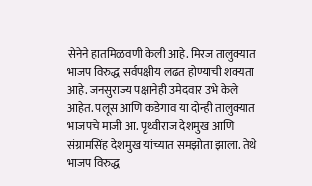सेनेने हातमिळवणी केली आहे. मिरज तालुक्यात भाजप विरुद्ध सर्वपक्षीय लढत होण्याची शक्यता आहे. जनसुराज्य पक्षानेही उमेदवार उभे केले आहेत. पलूस आणि कडेगाव या दोन्ही तालुक्यात भाजपचे माजी आ. पृथ्वीराज देशमुख आणि संग्रामसिंह देशमुख यांच्यात समझोता झाला. तेथे भाजप विरुद्ध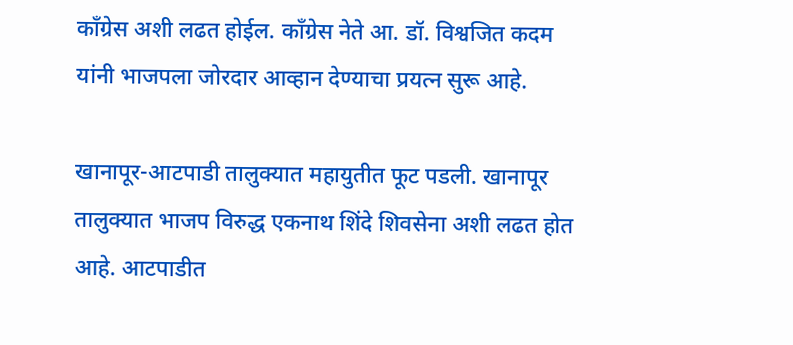काँग्रेस अशी लढत होईल. काँग्रेस नेते आ. डॉ. विश्वजित कदम यांनी भाजपला जोरदार आव्हान देण्याचा प्रयत्न सुरू आहे.

खानापूर-आटपाडी तालुक्यात महायुतीत फूट पडली. खानापूर तालुक्यात भाजप विरुद्ध एकनाथ शिंदे शिवसेना अशी लढत होत आहे. आटपाडीत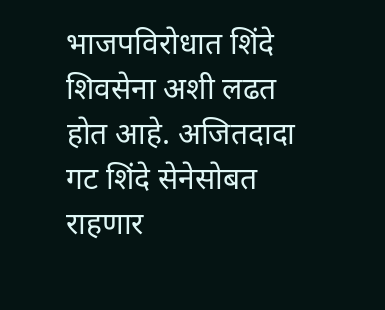भाजपविरोधात शिंदे शिवसेना अशी लढत होत आहे. अजितदादा गट शिंदे सेनेसोबत राहणार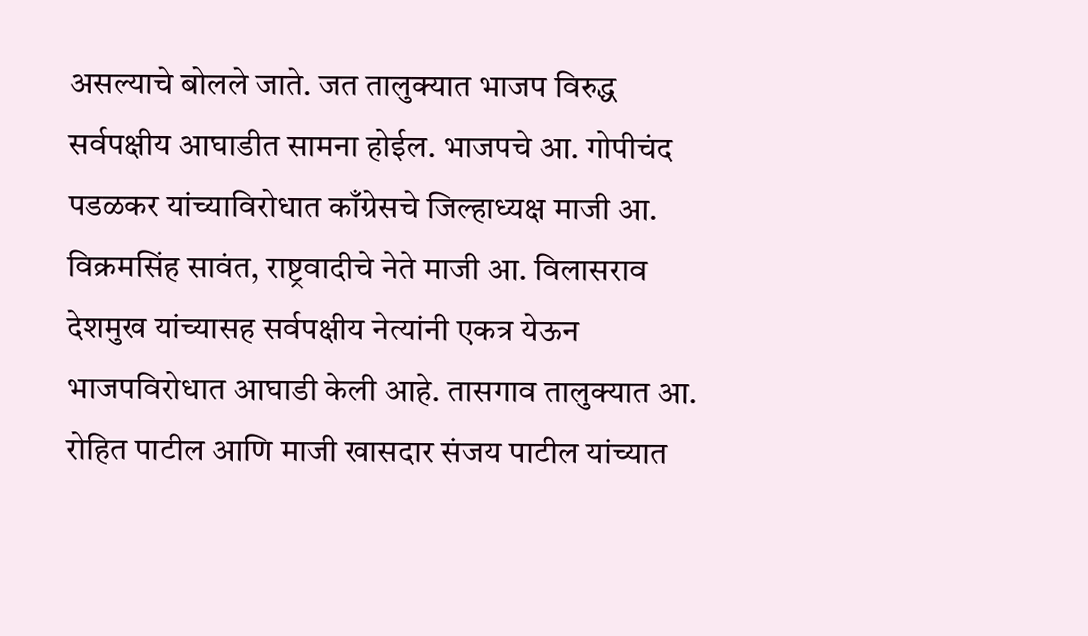असल्याचे बोलले जाते. जत तालुक्यात भाजप विरुद्ध सर्वपक्षीय आघाडीत सामना होईल. भाजपचे आ. गोपीचंद पडळकर यांच्याविरोधात काँग्रेसचे जिल्हाध्यक्ष माजी आ. विक्रमसिंह सावंत, राष्ट्रवादीचे नेते माजी आ. विलासराव देशमुख यांच्यासह सर्वपक्षीय नेत्यांनी एकत्र येऊन भाजपविरोधात आघाडी केली आहे. तासगाव तालुक्यात आ. रोहित पाटील आणि माजी खासदार संजय पाटील यांच्यात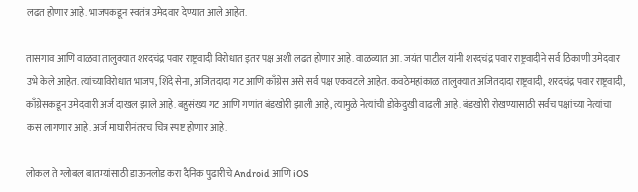लढत होणार आहे. भाजपकडून स्वतंत्र उमेदवार देण्यात आले आहेत.

तासगाव आणि वाळवा तालुक्यात शरदचंद्र पवार राष्ट्रवादी विरोधात इतर पक्ष अशी लढत होणार आहे. वाळव्यात आ. जयंत पाटील यांनी शरदचंद्र पवार राष्ट्रवादीने सर्व ठिकाणी उमेदवार उभे केले आहेत. त्यांच्याविरोधात भाजप, शिंदे सेना, अजितदादा गट आणि काँग्रेस असे सर्व पक्ष एकवटले आहेत. कवठेमहांकाळ तालुक्यात अजितदादा राष्ट्रवादी, शरदचंद्र पवार राष्ट्रवादी, काँग्रेसकडून उमेदवारी अर्ज दाखल झाले आहे. बहुसंख्य गट आणि गणांत बंडखोरी झाली आहे, त्यामुळे नेत्यांची डोकेदुखी वाढली आहे. बंडखोरी रोखण्यासाठी सर्वच पक्षांच्या नेत्यांचा कस लागणार आहे. अर्ज माघारीनंतरच चित्र स्पष्ट होणार आहे.

लोकल ते ग्लोबल बातम्यांसाठी डाऊनलोड करा दैनिक पुढारीचे Android आणि iOS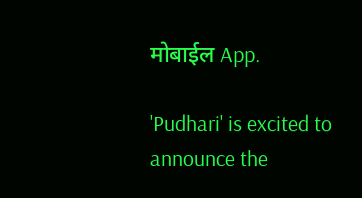मोबाईल App.

'Pudhari' is excited to announce the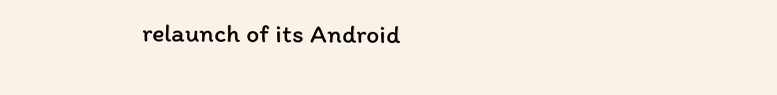relaunch of its Android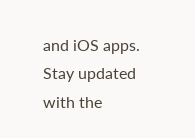and iOS apps. Stay updated with the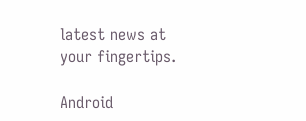latest news at your fingertips.

Android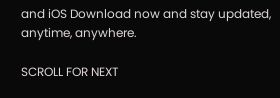and iOS Download now and stay updated, anytime, anywhere.

SCROLL FOR NEXT